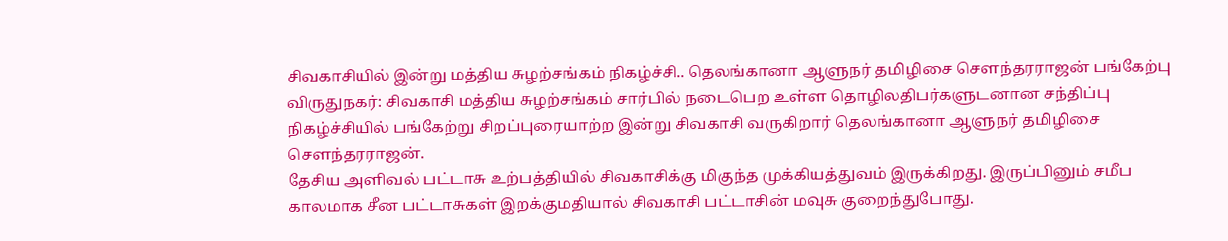சிவகாசியில் இன்று மத்திய சுழற்சங்கம் நிகழ்ச்சி.. தெலங்கானா ஆளுநர் தமிழிசை சௌந்தரராஜன் பங்கேற்பு
விருதுநகர்: சிவகாசி மத்திய சுழற்சங்கம் சார்பில் நடைபெற உள்ள தொழிலதிபர்களுடனான சந்திப்பு நிகழ்ச்சியில் பங்கேற்று சிறப்புரையாற்ற இன்று சிவகாசி வருகிறார் தெலங்கானா ஆளுநர் தமிழிசை சௌந்தரராஜன்.
தேசிய அளிவல் பட்டாசு உற்பத்தியில் சிவகாசிக்கு மிகுந்த முக்கியத்துவம் இருக்கிறது. இருப்பினும் சமீப காலமாக சீன பட்டாசுகள் இறக்குமதியால் சிவகாசி பட்டாசின் மவுசு குறைந்துபோது.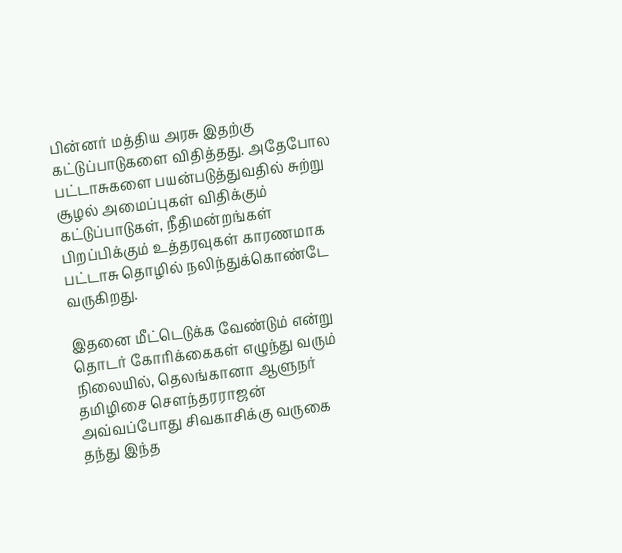பின்னர் மத்திய அரசு இதற்கு கட்டுப்பாடுகளை விதித்தது. அதேபோல பட்டாசுகளை பயன்படுத்துவதில் சுற்று சூழல் அமைப்புகள் விதிக்கும் கட்டுப்பாடுகள், நீதிமன்றங்கள் பிறப்பிக்கும் உத்தரவுகள் காரணமாக பட்டாசு தொழில் நலிந்துக்கொண்டே வருகிறது.

இதனை மீட்டெடுக்க வேண்டும் என்று தொடர் கோரிக்கைகள் எழுந்து வரும் நிலையில், தெலங்கானா ஆளுநர் தமிழிசை சௌந்தரராஜன் அவ்வப்போது சிவகாசிக்கு வருகை தந்து இந்த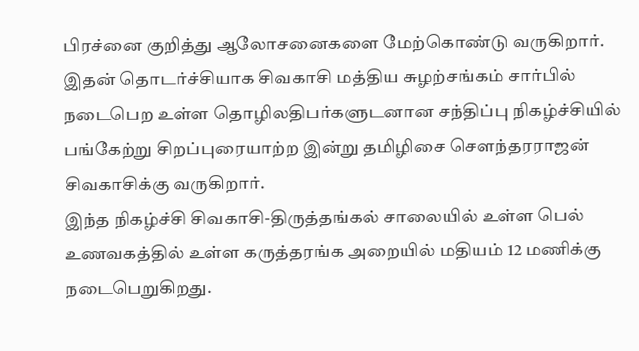பிரச்னை குறித்து ஆலோசனைகளை மேற்கொண்டு வருகிறார். இதன் தொடர்ச்சியாக சிவகாசி மத்திய சுழற்சங்கம் சார்பில் நடைபெற உள்ள தொழிலதிபர்களுடனான சந்திப்பு நிகழ்ச்சியில் பங்கேற்று சிறப்புரையாற்ற இன்று தமிழிசை சௌந்தரராஜன் சிவகாசிக்கு வருகிறார்.
இந்த நிகழ்ச்சி சிவகாசி-திருத்தங்கல் சாலையில் உள்ள பெல் உணவகத்தில் உள்ள கருத்தரங்க அறையில் மதியம் 12 மணிக்கு நடைபெறுகிறது.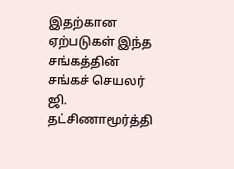இதற்கான ஏற்படுகள் இந்த சங்கத்தின் சங்கச் செயலர் ஜி. தட்சிணாமூர்த்தி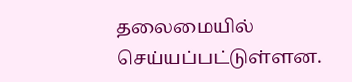தலைமையில் செய்யப்பட்டுள்ளன.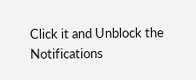Click it and Unblock the Notifications